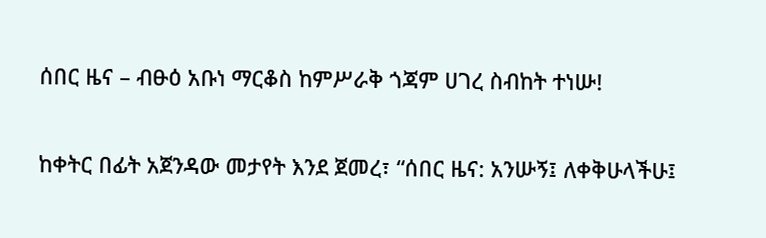ሰበር ዜና – ብፁዕ አቡነ ማርቆስ ከምሥራቅ ጎጃም ሀገረ ስብከት ተነሡ!

ከቀትር በፊት አጀንዳው መታየት እንደ ጀመረ፣ “ሰበር ዜና: አንሡኝ፤ ለቀቅሁላችሁ፤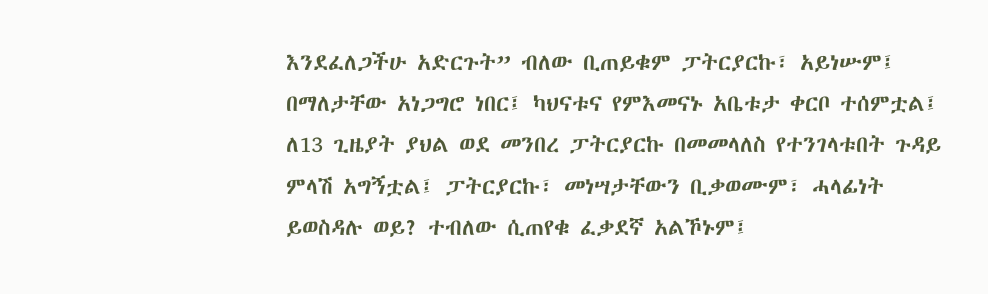እንደፈለጋችሁ አድርጉት” ብለው ቢጠይቁም ፓትርያርኩ፣ አይነሡም፤ በማለታቸው አነጋግሮ ነበር፤ ካህናቱና የምእመናኑ አቤቱታ ቀርቦ ተሰምቷል፤ ለ13 ጊዜያት ያህል ወደ መንበረ ፓትርያርኩ በመመላለስ የተንገላቱበት ጉዳይ ምላሽ አግኝቷል፤ ፓትርያርኩ፣ መነሣታቸውን ቢቃወሙም፣ ሓላፊነት ይወስዳሉ ወይ? ተብለው ሲጠየቁ ፈቃደኛ አልኾኑም፤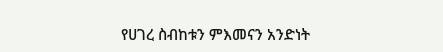የሀገረ ስብከቱን ምእመናን አንድነት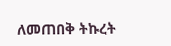ለመጠበቅ ትኩረት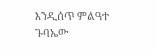እንዲሰጥ ምልዓተ ጉባኤው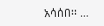አሳሰበ፡፡ …